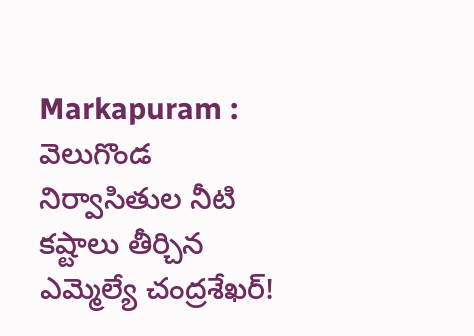Markapuram : వెలుగొండ నిర్వాసితుల నీటి కష్టాలు తీర్చిన ఎమ్మెల్యే చంద్రశేఖర్!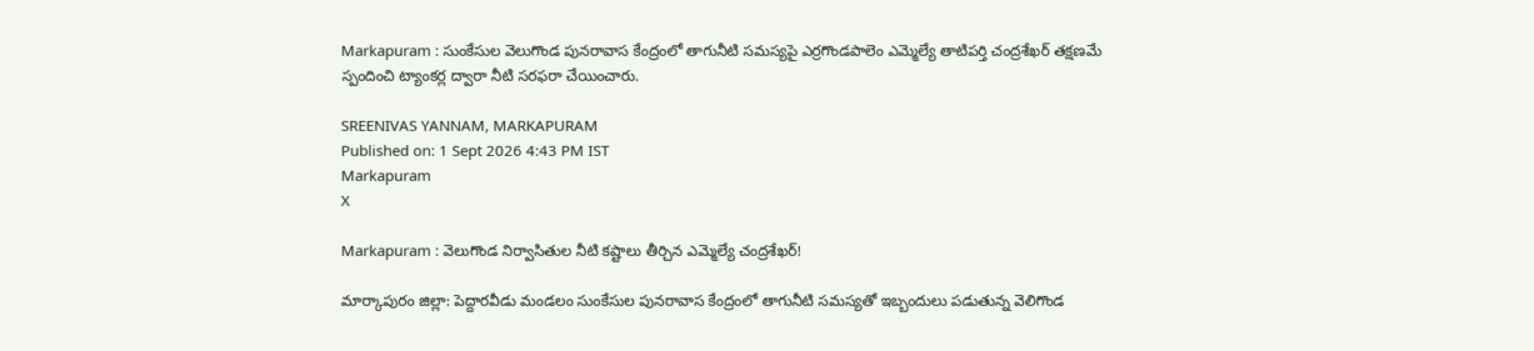Markapuram : సుంకేసుల వెలుగొండ పునరావాస కేంద్రంలో తాగునీటి సమస్యపై ఎర్రగొండపాలెం ఎమ్మెల్యే తాటిపర్తి చంద్రశేఖర్ తక్షణమే స్పందించి ట్యాంకర్ల ద్వారా నీటి సరఫరా చేయించారు.

SREENIVAS YANNAM, MARKAPURAM
Published on: 1 Sept 2026 4:43 PM IST
Markapuram
X

Markapuram : వెలుగొండ నిర్వాసితుల నీటి కష్టాలు తీర్చిన ఎమ్మెల్యే చంద్రశేఖర్!

మార్కాపురం జిల్లా: పెద్దారవీడు మండలం సుంకేసుల పునరావాస కేంద్రంలో తాగునీటి సమస్యతో ఇబ్బందులు పడుతున్న వెలిగొండ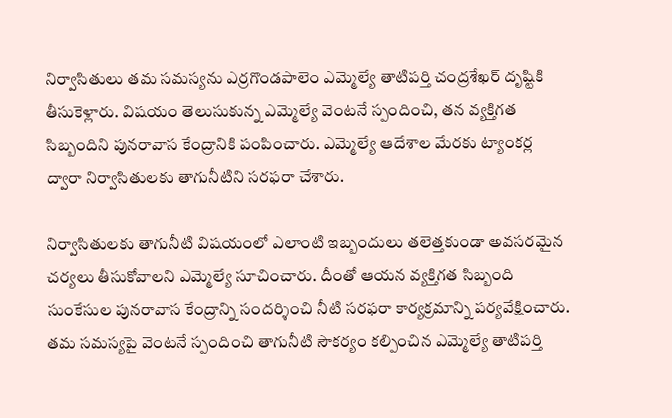నిర్వాసితులు తమ సమస్యను ఎర్రగొండపాలెం ఎమ్మెల్యే తాటిపర్తి చంద్రశేఖర్ దృష్టికి తీసుకెళ్లారు. విషయం తెలుసుకున్న ఎమ్మెల్యే వెంటనే స్పందించి, తన వ్యక్తిగత సిబ్బందిని పునరావాస కేంద్రానికి పంపించారు. ఎమ్మెల్యే ఆదేశాల మేరకు ట్యాంకర్ల ద్వారా నిర్వాసితులకు తాగునీటిని సరఫరా చేశారు.

నిర్వాసితులకు తాగునీటి విషయంలో ఎలాంటి ఇబ్బందులు తలెత్తకుండా అవసరమైన చర్యలు తీసుకోవాలని ఎమ్మెల్యే సూచించారు. దీంతో ఆయన వ్యక్తిగత సిబ్బంది సుంకేసుల పునరావాస కేంద్రాన్ని సందర్శించి నీటి సరఫరా కార్యక్రమాన్ని పర్యవేక్షించారు. తమ సమస్యపై వెంటనే స్పందించి తాగునీటి సౌకర్యం కల్పించిన ఎమ్మెల్యే తాటిపర్తి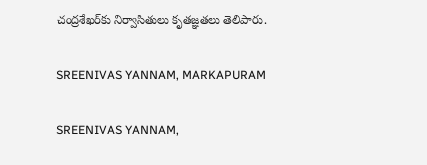చంద్రశేఖర్‌కు నిర్వాసితులు కృతజ్ఞతలు తెలిపారు.

SREENIVAS YANNAM, MARKAPURAM

SREENIVAS YANNAM,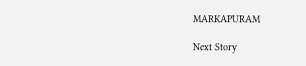MARKAPURAM

Next Story